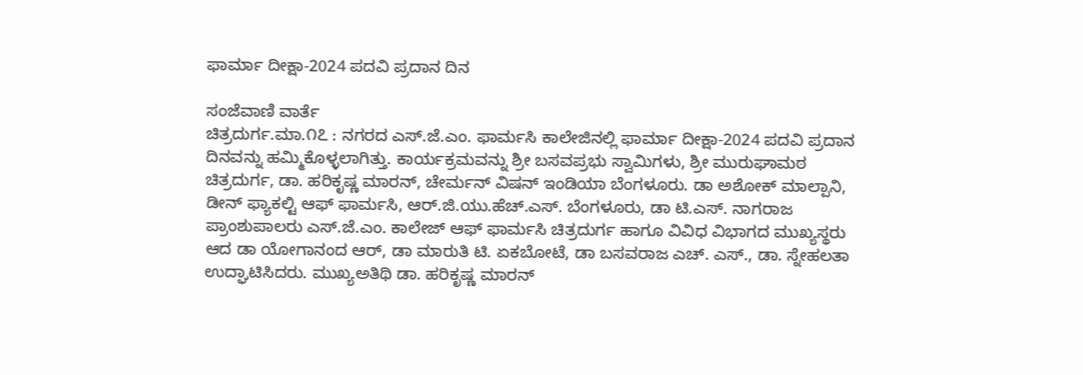ಫಾರ್ಮಾ ದೀಕ್ಷಾ-2024 ಪದವಿ ಪ್ರದಾನ ದಿನ

ಸಂಜೆವಾಣಿ ವಾರ್ತೆ
ಚಿತ್ರದುರ್ಗ.ಮಾ.೧೭ : ನಗರದ ಎಸ್.ಜೆ.ಎಂ. ಫಾರ್ಮಸಿ ಕಾಲೇಜಿನಲ್ಲಿ ಫಾರ್ಮಾ ದೀಕ್ಷಾ-2024 ಪದವಿ ಪ್ರದಾನ ದಿನವನ್ನು ಹಮ್ಮಿಕೊಳ್ಳಲಾಗಿತ್ತು. ಕಾರ್ಯಕ್ರಮವನ್ನು ಶ್ರೀ ಬಸವಪ್ರಭು ಸ್ವಾಮಿಗಳು, ಶ್ರೀ ಮುರುಘಾಮಠ ಚಿತ್ರದುರ್ಗ, ಡಾ. ಹರಿಕೃಷ್ಣ ಮಾರನ್, ಚೇರ್ಮನ್ ವಿಷನ್ ಇಂಡಿಯಾ ಬೆಂಗಳೂರು. ಡಾ ಅಶೋಕ್ ಮಾಲ್ಪಾನಿ, ಡೀನ್ ಫ್ಯಾಕಲ್ಟಿ ಆಫ್ ಫಾರ್ಮಸಿ, ಆರ್.ಜಿ.ಯು.ಹೆಚ್.ಎಸ್. ಬೆಂಗಳೂರು, ಡಾ ಟಿ.ಎಸ್. ನಾಗರಾಜ ಪ್ರಾಂಶುಪಾಲರು ಎಸ್.ಜೆ.ಎಂ. ಕಾಲೇಜ್ ಆಫ್ ಫಾರ್ಮಸಿ ಚಿತ್ರದುರ್ಗ ಹಾಗೂ ವಿವಿಧ ವಿಭಾಗದ ಮುಖ್ಯಸ್ಥರು ಆದ ಡಾ ಯೋಗಾನಂದ ಆರ್, ಡಾ ಮಾರುತಿ ಟಿ. ಏಕಬೋಟೆ, ಡಾ ಬಸವರಾಜ ಎಚ್. ಎಸ್., ಡಾ. ಸ್ನೇಹಲತಾ ಉದ್ಘಾಟಿಸಿದರು. ಮುಖ್ಯಅತಿಥಿ ಡಾ. ಹರಿಕೃಷ್ಣ ಮಾರನ್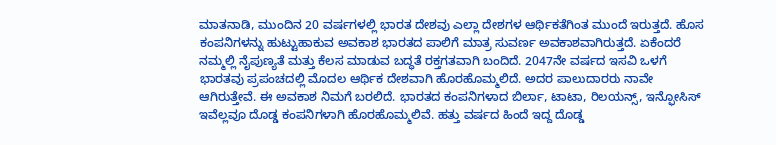ಮಾತನಾಡಿ, ಮುಂದಿನ 20 ವರ್ಷಗಳಲ್ಲಿ ಭಾರತ ದೇಶವು ಎಲ್ಲಾ ದೇಶಗಳ ಆರ್ಥಿಕತೆಗಿಂತ ಮುಂದೆ ಇರುತ್ತದೆ. ಹೊಸ ಕಂಪನಿಗಳನ್ನು ಹುಟ್ಟುಹಾಕುವ ಅವಕಾಶ ಭಾರತದ ಪಾಲಿಗೆ ಮಾತ್ರ ಸುವರ್ಣ ಅವಕಾಶವಾಗಿರುತ್ತದೆ. ಏಕೆಂದರೆ ನಮ್ಮಲ್ಲಿ ನೈಪುಣ್ಯತೆ ಮತ್ತು ಕೆಲಸ ಮಾಡುವ ಬದ್ಧತೆ ರಕ್ತಗತವಾಗಿ ಬಂದಿದೆ. 2047ನೇ ವರ್ಷದ ಇಸವಿ ಒಳಗೆ ಭಾರತವು ಪ್ರಪಂಚದಲ್ಲಿ ಮೊದಲ ಆರ್ಥಿಕ ದೇಶವಾಗಿ ಹೊರಹೊಮ್ಮಲಿದೆ. ಅದರ ಪಾಲುದಾರರು ನಾವೇ ಆಗಿರುತ್ತೇವೆ. ಈ ಅವಕಾಶ ನಿಮಗೆ ಬರಲಿದೆ. ಭಾರತದ ಕಂಪನಿಗಳಾದ ಬಿರ್ಲಾ, ಟಾಟಾ, ರಿಲಯನ್ಸ್, ಇನ್ಫೋಸಿಸ್ ಇವೆಲ್ಲವೂ ದೊಡ್ಡ ಕಂಪನಿಗಳಾಗಿ ಹೊರಹೊಮ್ಮಲಿವೆ. ಹತ್ತು ವರ್ಷದ ಹಿಂದೆ ಇದ್ದ ದೊಡ್ಡ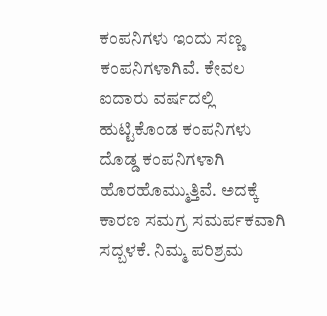ಕಂಪನಿಗಳು ಇಂದು ಸಣ್ಣ ಕಂಪನಿಗಳಾಗಿವೆ. ಕೇವಲ ಐದಾರು ವರ್ಷದಲ್ಲಿ ಹುಟ್ಟಿಕೊಂಡ ಕಂಪನಿಗಳು ದೊಡ್ಡ ಕಂಪನಿಗಳಾಗಿ ಹೊರಹೊಮ್ಮುತ್ತಿವೆ. ಅದಕ್ಕೆ ಕಾರಣ ಸಮಗ್ರ ಸಮರ್ಪಕವಾಗಿ ಸದ್ಬಳಕೆ. ನಿಮ್ಮ ಪರಿಶ್ರಮ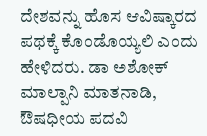ದೇಶವನ್ನು ಹೊಸ ಆವಿಷ್ಕಾರದ ಪಥಕ್ಕೆ ಕೊಂಡೊಯ್ಯಲಿ ಎಂದು ಹೇಳಿದರು. ಡಾ ಅಶೋಕ್ ಮಾಲ್ಪಾನಿ ಮಾತನಾಡಿ, ಔಷಧೀಯ ಪದವಿ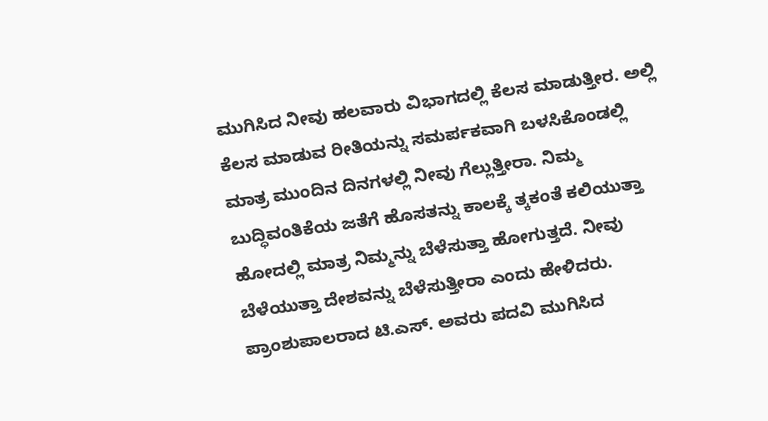ಮುಗಿಸಿದ ನೀವು ಹಲವಾರು ವಿಭಾಗದಲ್ಲಿ ಕೆಲಸ ಮಾಡುತ್ತೀರ. ಅಲ್ಲಿ ಕೆಲಸ ಮಾಡುವ ರೀತಿಯನ್ನು ಸಮರ್ಪಕವಾಗಿ ಬಳಸಿಕೊಂಡಲ್ಲಿ ಮಾತ್ರ ಮುಂದಿನ ದಿನಗಳಲ್ಲಿ ನೀವು ಗೆಲ್ಲುತ್ತೀರಾ. ನಿಮ್ಮ ಬುದ್ಧಿವಂತಿಕೆಯ ಜತೆಗೆ ಹೊಸತನ್ನು ಕಾಲಕ್ಕೆ ತ್ಕಕಂತೆ ಕಲಿಯುತ್ತಾ ಹೋದಲ್ಲಿ ಮಾತ್ರ ನಿಮ್ಮನ್ನು ಬೆಳೆಸುತ್ತಾ ಹೋಗುತ್ತದೆ. ನೀವು ಬೆಳೆಯುತ್ತಾ ದೇಶವನ್ನು ಬೆಳೆಸುತ್ತೀರಾ ಎಂದು ಹೇಳಿದರು. ಪ್ರಾಂಶುಪಾಲರಾದ ಟಿ.ಎಸ್. ಅವರು ಪದವಿ ಮುಗಿಸಿದ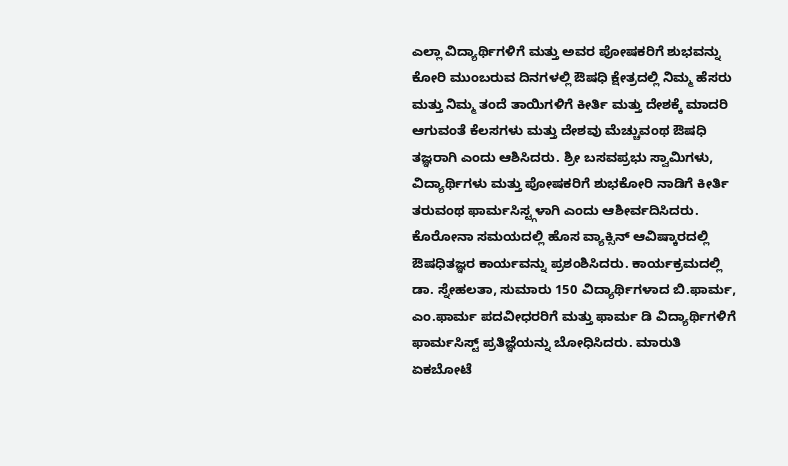ಎಲ್ಲಾ ವಿದ್ಯಾರ್ಥಿಗಳಿಗೆ ಮತ್ತು ಅವರ ಪೋಷಕರಿಗೆ ಶುಭವನ್ನು ಕೋರಿ ಮುಂಬರುವ ದಿನಗಳಲ್ಲಿ ಔಷಧಿ ಕ್ಷೇತ್ರದಲ್ಲಿ ನಿಮ್ಮ ಹೆಸರು ಮತ್ತು ನಿಮ್ಮ ತಂದೆ ತಾಯಿಗಳಿಗೆ ಕೀರ್ತಿ ಮತ್ತು ದೇಶಕ್ಕೆ ಮಾದರಿ ಆಗುವಂತೆ ಕೆಲಸಗಳು ಮತ್ತು ದೇಶವು ಮೆಚ್ಚುವಂಥ ಔಷಧಿ ತಜ್ಞರಾಗಿ ಎಂದು ಆಶಿಸಿದರು. ಶ್ರೀ ಬಸವಪ್ರಭು ಸ್ವಾಮಿಗಳು, ವಿದ್ಯಾರ್ಥಿಗಳು ಮತ್ತು ಪೋಷಕರಿಗೆ ಶುಭಕೋರಿ ನಾಡಿಗೆ ಕೀರ್ತಿ ತರುವಂಥ ಫಾರ್ಮಸಿಸ್ಟ್ಗಳಾಗಿ ಎಂದು ಆಶೀರ್ವದಿಸಿದರು. ಕೊರೋನಾ ಸಮಯದಲ್ಲಿ ಹೊಸ ವ್ಯಾಕ್ಸಿನ್ ಆವಿಷ್ಕಾರದಲ್ಲಿ ಔಷಧಿತಜ್ಞರ ಕಾರ್ಯವನ್ನು ಪ್ರಶಂಶಿಸಿದರು. ಕಾರ್ಯಕ್ರಮದಲ್ಲಿ ಡಾ. ಸ್ನೇಹಲತಾ, ಸುಮಾರು 150 ವಿದ್ಯಾರ್ಥಿಗಳಾದ ಬಿ.ಫಾರ್ಮ, ಎಂ.ಫಾರ್ಮ ಪದವೀಧರರಿಗೆ ಮತ್ತು ಫಾರ್ಮ ಡಿ ವಿದ್ಯಾರ್ಥಿಗಳಿಗೆ ಫಾರ್ಮಸಿಸ್ಟ್ ಪ್ರತಿಜ್ಞೆಯನ್ನು ಬೋಧಿಸಿದರು. ಮಾರುತಿ ಏಕಬೋಟೆ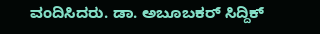ವಂದಿಸಿದರು. ಡಾ. ಅಬೂಬಕರ್ ಸಿದ್ದಿಕ್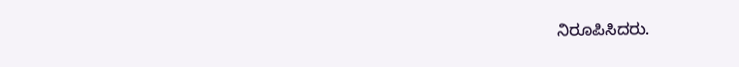ನಿರೂಪಿಸಿದರು.